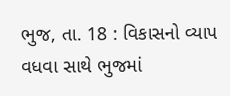ભુજ, તા. 18 : વિકાસનો વ્યાપ વધવા સાથે ભુજમાં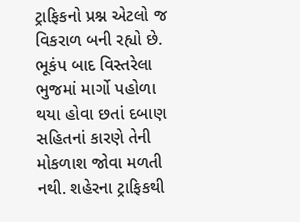ટ્રાફિકનો પ્રશ્ન એટલો જ વિકરાળ બની રહ્યો છે. ભૂકંપ બાદ વિસ્તરેલા ભુજમાં માર્ગો પહોળા થયા હોવા છતાં દબાણ સહિતનાં કારણે તેની મોકળાશ જોવા મળતી નથી. શહેરના ટ્રાફિકથી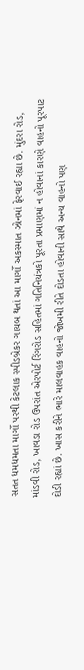સતત ધમધમતા માર્ગો પરથી કેટલાક સ્પીડબ્રેકર ગાયબ થતાં આ માર્ગો અકસ્માત ઝોનમાં ફેરવાઈ રહ્યા છે. મુંદરા રોડ, માંડવી રોડ, ખાવડા રોડ ઉપરાંત એરપોર્ટ રિંગરોડ સહિતમાં ગતિનિયંત્રકો પૂરતા પ્રમાણમાં ન હોવાનાં કારણે વાહનો પૂરપાટ દોડી રહ્યાં છે. ખાસ કરીને ભારે માલવાહક વાહનો જોખમી રીતે દોડતા હોવાની સાથે અન્ય વાહનો પણ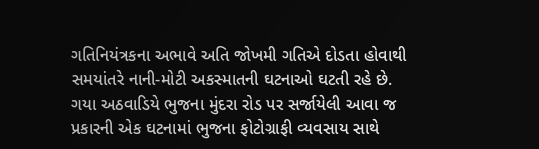ગતિનિયંત્રકના અભાવે અતિ જોખમી ગતિએ દોડતા હોવાથી સમયાંતરે નાની-મોટી અકસ્માતની ઘટનાઓ ઘટતી રહે છે. ગયા અઠવાડિયે ભુજના મુંદરા રોડ પર સર્જાયેલી આવા જ પ્રકારની એક ઘટનામાં ભુજના ફોટોગ્રાફી વ્યવસાય સાથે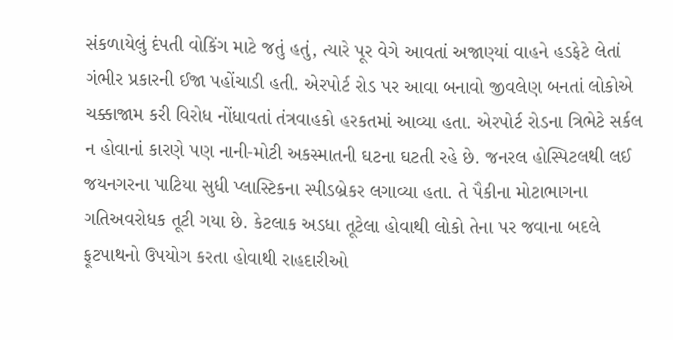સંકળાયેલું દંપતી વોકિંગ માટે જતું હતું, ત્યારે પૂર વેગે આવતાં અજાણ્યાં વાહને હડફેટે લેતાં ગંભીર પ્રકારની ઈજા પહોંચાડી હતી. એરપોર્ટ રોડ પર આવા બનાવો જીવલેણ બનતાં લોકોએ ચક્કાજામ કરી વિરોધ નોંધાવતાં તંત્રવાહકો હરકતમાં આવ્યા હતા. એરપોર્ટ રોડના ત્રિભેટે સર્કલ ન હોવાનાં કારણે પણ નાની-મોટી અકસ્માતની ઘટના ઘટતી રહે છે. જનરલ હોસ્પિટલથી લઈ જયનગરના પાટિયા સુધી પ્લાસ્ટિકના સ્પીડબ્રેકર લગાવ્યા હતા. તે પૈકીના મોટાભાગના ગતિઅવરોધક તૂટી ગયા છે. કેટલાક અડધા તૂટેલા હોવાથી લોકો તેના પર જવાના બદલે ફૂટપાથનો ઉપયોગ કરતા હોવાથી રાહદારીઓ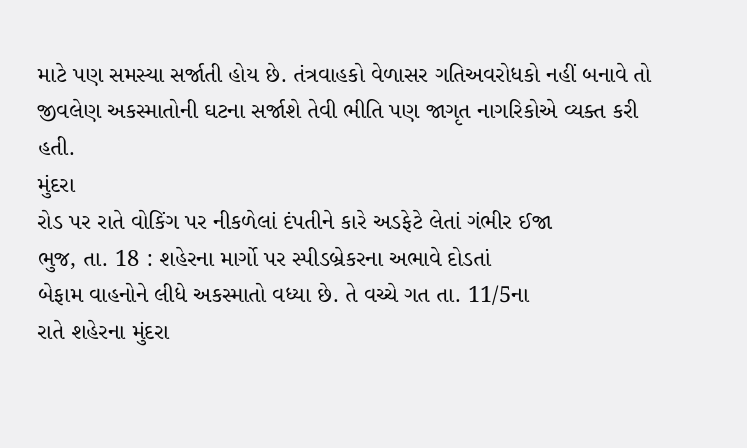માટે પણ સમસ્યા સર્જાતી હોય છે. તંત્રવાહકો વેળાસર ગતિઅવરોધકો નહીં બનાવે તો જીવલેણ અકસ્માતોની ઘટના સર્જાશે તેવી ભીતિ પણ જાગૃત નાગરિકોએ વ્યક્ત કરી હતી.
મુંદરા
રોડ પર રાતે વોકિંગ પર નીકળેલાં દંપતીને કારે અડફેટે લેતાં ગંભીર ઈજા
ભુજ, તા. 18 : શહેરના માર્ગો પર સ્પીડબ્રેકરના અભાવે દોડતાં
બેફામ વાહનોને લીધે અકસ્માતો વધ્યા છે. તે વચ્ચે ગત તા. 11/5ના
રાતે શહેરના મુંદરા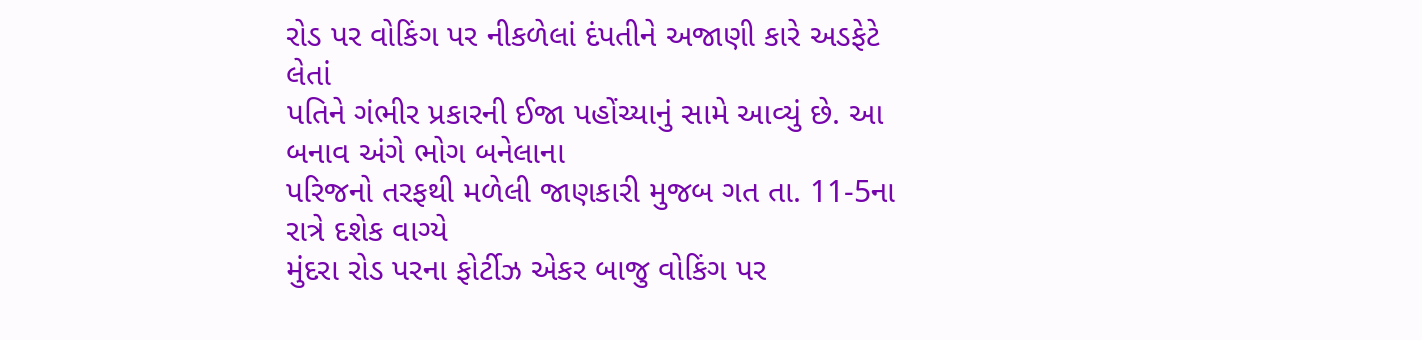રોડ પર વોકિંગ પર નીકળેલાં દંપતીને અજાણી કારે અડફેટે લેતાં
પતિને ગંભીર પ્રકારની ઈજા પહોંચ્યાનું સામે આવ્યું છે. આ બનાવ અંગે ભોગ બનેલાના
પરિજનો તરફથી મળેલી જાણકારી મુજબ ગત તા. 11-5ના રાત્રે દશેક વાગ્યે
મુંદરા રોડ પરના ફોર્ટીઝ એકર બાજુ વોકિંગ પર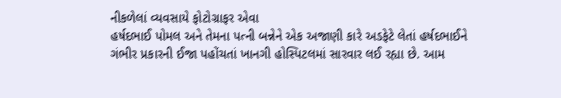નીકળેલાં વ્યવસાયે ફોટોગ્રાફર એવા
હર્ષદભાઈ પોમલ અને તેમના પત્ની બન્નેને એક અજાણી કારે અડફેટે લેતાં હર્ષદભાઈને
ગંભીર પ્રકારની ઈજા પહોંચતાં ખાનગી હોસ્પિટલમાં સારવાર લઈ રહ્યા છે. આમ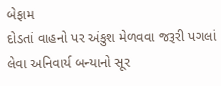બેફામ
દોડતાં વાહનો પર અંકુશ મેળવવા જરૂરી પગલાં લેવા અનિવાર્ય બન્યાનો સૂર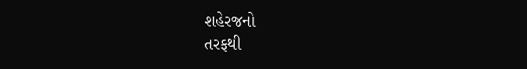શહેરજનો
તરફથી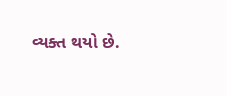વ્યક્ત થયો છે.